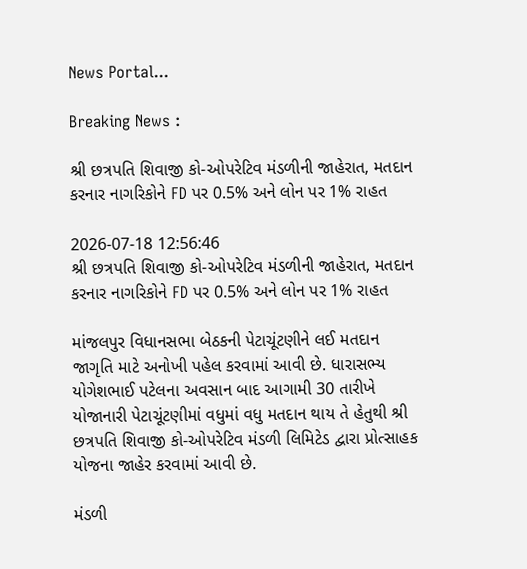News Portal...

Breaking News :

શ્રી છત્રપતિ શિવાજી કો-ઓપરેટિવ મંડળીની જાહેરાત, મતદાન કરનાર નાગરિકોને FD પર 0.5% અને લોન પર 1% રાહત

2026-07-18 12:56:46
શ્રી છત્રપતિ શિવાજી કો-ઓપરેટિવ મંડળીની જાહેરાત, મતદાન કરનાર નાગરિકોને FD પર 0.5% અને લોન પર 1% રાહત

માંજલપુર વિધાનસભા બેઠકની પેટાચૂંટણીને લઈ મતદાન જાગૃતિ માટે અનોખી પહેલ કરવામાં આવી છે. ધારાસભ્ય યોગેશભાઈ પટેલના અવસાન બાદ આગામી 30 તારીખે યોજાનારી પેટાચૂંટણીમાં વધુમાં વધુ મતદાન થાય તે હેતુથી શ્રી છત્રપતિ શિવાજી કો-ઓપરેટિવ મંડળી લિમિટેડ દ્વારા પ્રોત્સાહક યોજના જાહેર કરવામાં આવી છે.

મંડળી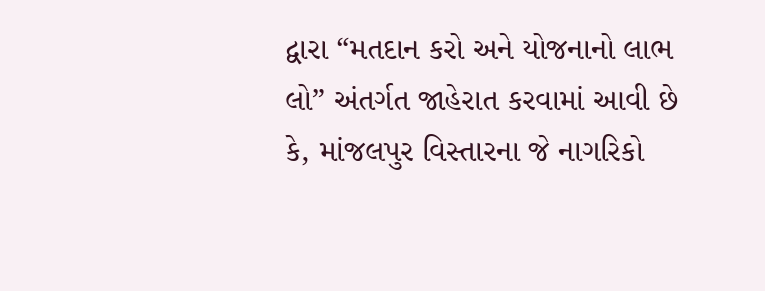દ્વારા “મતદાન કરો અને યોજનાનો લાભ લો” અંતર્ગત જાહેરાત કરવામાં આવી છે કે, માંજલપુર વિસ્તારના જે નાગરિકો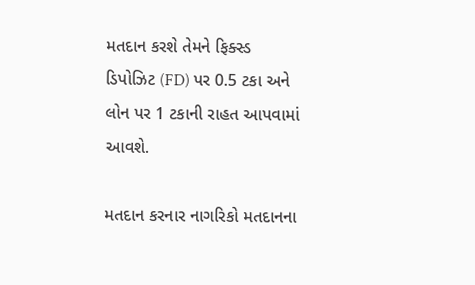મતદાન કરશે તેમને ફિક્સ્ડ ડિપોઝિટ (FD) પર 0.5 ટકા અને લોન પર 1 ટકાની રાહત આપવામાં આવશે.

મતદાન કરનાર નાગરિકો મતદાનના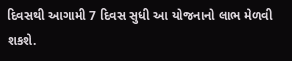દિવસથી આગામી 7 દિવસ સુધી આ યોજનાનો લાભ મેળવી શકશે.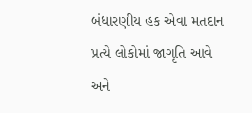બંધારણીય હક એવા મતદાન પ્રત્યે લોકોમાં જાગૃતિ આવે અને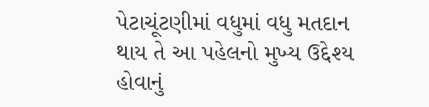પેટાચૂંટણીમાં વધુમાં વધુ મતદાન થાય તે આ પહેલનો મુખ્ય ઉદ્દેશ્ય હોવાનું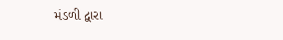મંડળી દ્વારા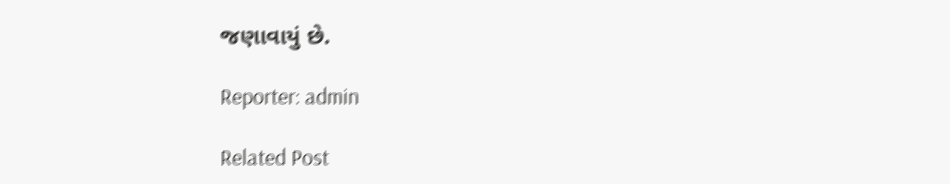જણાવાયું છે.

Reporter: admin

Related Post